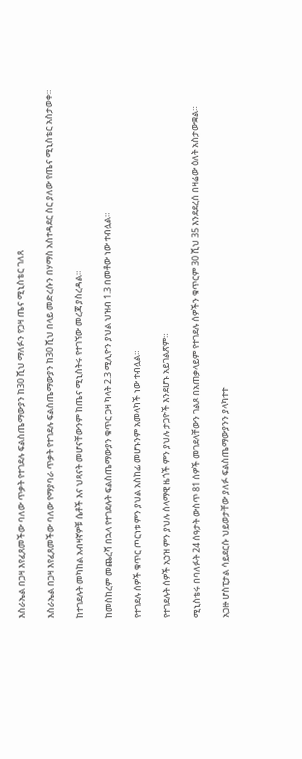እስራኤል በጋዛ እየፈጸመችው ባለው ጥቃት የተገደሉ ፍልስጤማውያን ከ30 ሺህ ማለፉን የጋዛ ጤና ሚኒስቴር ገለጸ

እስራኤል በጋዛ እየፈጸመችው ባለው የማያባራ ጥቃት የተገደሉ ፍልስጤማውያን ከ30 ሺህ በላይ መድረሱን በሃማስ አስተዳደር ስር ያለው የጤና ሚኒስቴር አስታወቀ።

ከተገደሉት መካከል አብዛኛዎቹ ሴቶች እና ህጻናት መሆናቸውንም ከጤና ሚኒስትሩ የተገኘው መረጃ ያስረዳል።

ከመስከረም መጨረሻ በኋላ የተገደሉት ፍልስጤማውያን ቁጥር ጋዛ ካላት 2.3 ሚሊዮን ያህል ህዝብ 1.3 በመቶው ነው ተብሏል።

የተገደሉ ሰዎች ቁጥር ጦርነቱ ምን ያህል አስከፊ መሆኑንም አመላካች ነው ተብሏል።

የተገደሉት ሰዎች አኃዝ ምን ያህሉ ሰላማዊ ዜጎች ምን ያህሉ ታጋዮች እንደሆኑ አይገልጽም።

ሚኒስቴሩ በባለፉት 24 ሰዓታት ውስጥ 81 ሰዎች መገደላቸውን ገልጾ በአጠቃላይም የተገደሉ ሰዎችን ቁጥርም 30 ሺህ 35 እንደደረሰ በዛሬው ዕለት አስታውቋል።

አጋዙ ሆስፒታል ሳይደርሱ ህይወታቸው ያለፉ ፍልስጤማውያንን ያላካተተ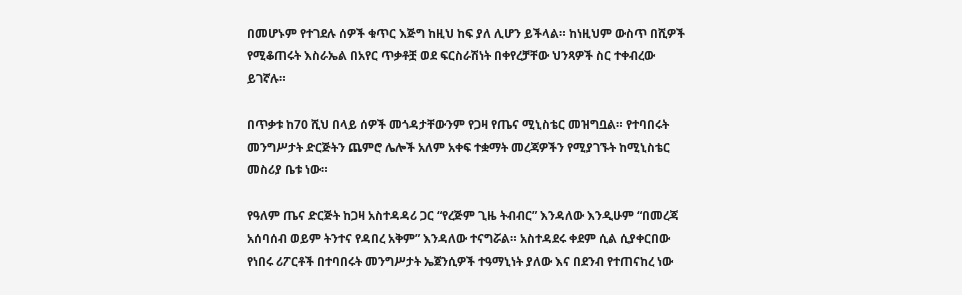በመሆኑም የተገደሉ ሰዎች ቁጥር እጅግ ከዚህ ከፍ ያለ ሊሆን ይችላል። ከነዚህም ውስጥ በሺዎች የሚቆጠሩት እስራኤል በአየር ጥቃቶቿ ወደ ፍርስራሽነት በቀየረቻቸው ህንጻዎች ስር ተቀብረው ይገኛሉ።

በጥቃቱ ከ70 ሺህ በላይ ሰዎች መጎዳታቸውንም የጋዛ የጤና ሚኒስቴር መዝግቧል። የተባበሩት መንግሥታት ድርጅትን ጨምሮ ሌሎች አለም አቀፍ ተቋማት መረጃዎችን የሚያገኙት ከሚኒስቴር መስሪያ ቤቱ ነው።

የዓለም ጤና ድርጅት ከጋዛ አስተዳዳሪ ጋር “የረጅም ጊዜ ትብብር” እንዳለው እንዲሁም “በመረጃ አሰባሰብ ወይም ትንተና የዳበረ አቅም” እንዳለው ተናግሯል። አስተዳደሩ ቀደም ሲል ሲያቀርበው የነበሩ ሪፖርቶች በተባበሩት መንግሥታት ኤጀንሲዎች ተዓማኒነት ያለው እና በደንብ የተጠናከረ ነው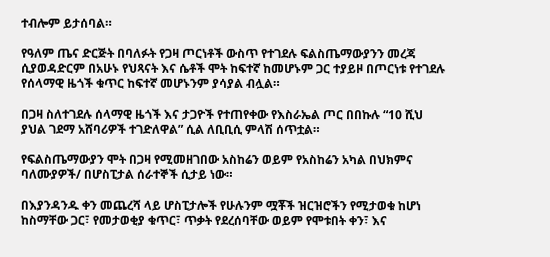ተብሎም ይታሰባል።

የዓለም ጤና ድርጅት በባለፉት የጋዛ ጦርነቶች ውስጥ የተገደሉ ፍልስጤማውያንን መረጃ ሲያወዳድርም በአሁኑ የህጻናት እና ሴቶች ሞት ከፍተኛ ከመሆኑም ጋር ተያይዞ በጦርነቱ የተገደሉ የሰላማዊ ዜጎች ቁጥር ከፍተኛ መሆኑንም ያሳያል ብሏል።

በጋዛ ስለተገደሉ ሰላማዊ ዜጎች እና ታጋዮች የተጠየቀው የእስራኤል ጦር በበኩሉ “10 ሺህ ያህል ገደማ አሸባሪዎች ተገድለዋል” ሲል ለቢቢሲ ምላሽ ሰጥቷል።

የፍልስጤማውያን ሞት በጋዛ የሚመዘገበው አስከሬን ወይም የአስከሬን አካል በህክምና ባለሙያዎች/ በሆስፒታል ሰራተኞች ሲታይ ነው።

በእያንዳንዱ ቀን መጨረሻ ላይ ሆስፒታሎች የሁሉንም ሟቾች ዝርዝሮችን የሚታወቁ ከሆነ ከስማቸው ጋር፣ የመታወቂያ ቁጥር፣ ጥቃት የደረሰባቸው ወይም የሞቱበት ቀን፣ እና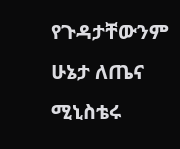የጉዳታቸውንም ሁኔታ ለጤና ሚኒስቴሩ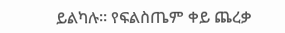ይልካሉ። የፍልስጤም ቀይ ጨረቃ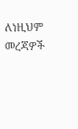ለነዚህም መረጃዎች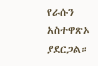የራሱን አስተዋጽኦ ያደርጋል።